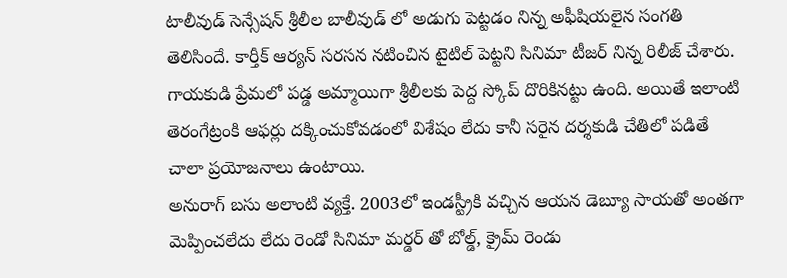టాలీవుడ్ సెన్సేషన్ శ్రీలీల బాలీవుడ్ లో అడుగు పెట్టడం నిన్న అఫీషియలైన సంగతి తెలిసిందే. కార్తీక్ ఆర్యన్ సరసన నటించిన టైటిల్ పెట్టని సినిమా టీజర్ నిన్న రిలీజ్ చేశారు. గాయకుడి ప్రేమలో పడ్డ అమ్మాయిగా శ్రీలీలకు పెద్ద స్కోప్ దొరికినట్టు ఉంది. అయితే ఇలాంటి తెరంగేట్రంకి ఆఫర్లు దక్కించుకోవడంలో విశేషం లేదు కానీ సరైన దర్శకుడి చేతిలో పడితే చాలా ప్రయోజనాలు ఉంటాయి.
అనురాగ్ బసు అలాంటి వ్యక్తే. 2003లో ఇండస్ట్రీకి వచ్చిన ఆయన డెబ్యూ సాయతో అంతగా మెప్పించలేదు లేదు రెండో సినిమా మర్డర్ తో బోల్డ్, క్రైమ్ రెండు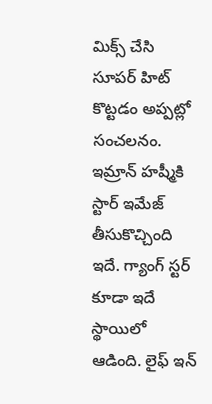మిక్స్ చేసి సూపర్ హిట్ కొట్టడం అప్పట్లో సంచలనం.
ఇమ్రాన్ హష్మీకి స్టార్ ఇమేజ్ తీసుకొచ్చింది ఇదే. గ్యాంగ్ స్టర్ కూడా ఇదే స్థాయిలో ఆడింది. లైఫ్ ఇన్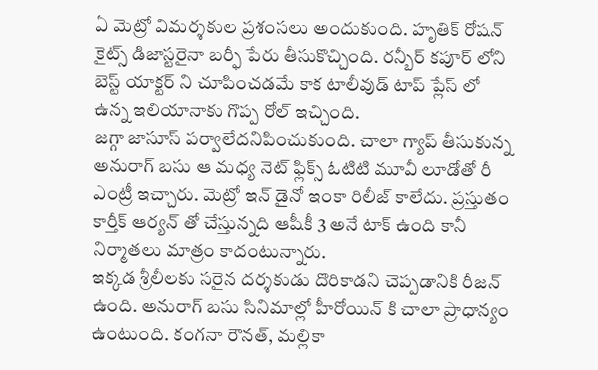ఏ మెట్రో విమర్శకుల ప్రశంసలు అందుకుంది. హృతిక్ రోషన్ కైట్స్ డిజాస్టరైనా బర్ఫీ పేరు తీసుకొచ్చింది. రన్బీర్ కపూర్ లోని బెస్ట్ యాక్టర్ ని చూపించడమే కాక టాలీవుడ్ టాప్ ప్లేస్ లో ఉన్న ఇలియానాకు గొప్ప రోల్ ఇచ్చింది.
జగ్గా జాసూస్ పర్వాలేదనిపించుకుంది. చాలా గ్యాప్ తీసుకున్న అనురాగ్ బసు ఆ మధ్య నెట్ ఫ్లిక్స్ ఓటిటి మూవీ లూడోతో రీ ఎంట్రీ ఇచ్చారు. మెట్రో ఇన్ డైనో ఇంకా రిలీజ్ కాలేదు. ప్రస్తుతం కార్తీక్ ఆర్యన్ తో చేస్తున్నది ఆషీకీ 3 అనే టాక్ ఉంది కానీ నిర్మాతలు మాత్రం కాదంటున్నారు.
ఇక్కడ శ్రీలీలకు సరైన దర్శకుడు దొరికాడని చెప్పడానికి రీజన్ ఉంది. అనురాగ్ బసు సినిమాల్లో హీరోయిన్ కి చాలా ప్రాధాన్యం ఉంటుంది. కంగనా రౌనత్, మల్లికా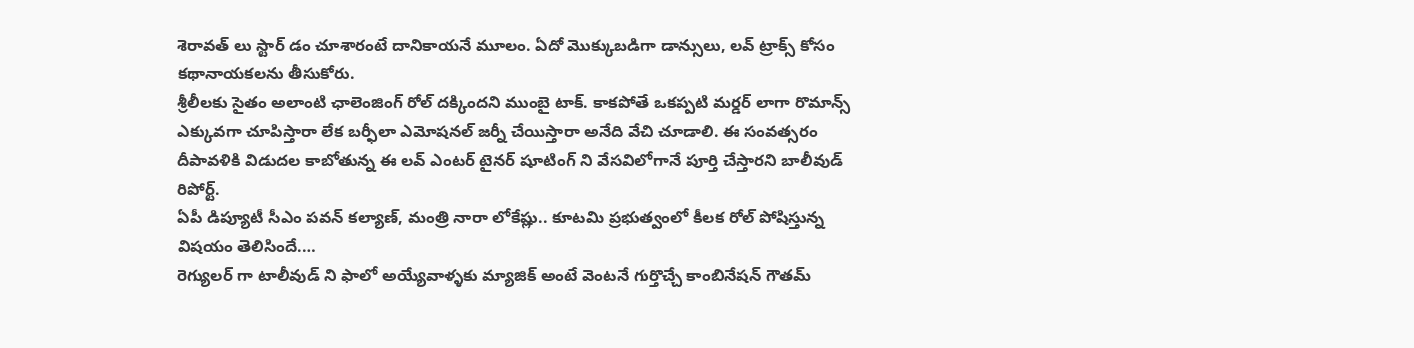శెరావత్ లు స్టార్ డం చూశారంటే దానికాయనే మూలం. ఏదో మొక్కుబడిగా డాన్సులు, లవ్ ట్రాక్స్ కోసం కథానాయకలను తీసుకోరు.
శ్రీలీలకు సైతం అలాంటి ఛాలెంజింగ్ రోల్ దక్కిందని ముంబై టాక్. కాకపోతే ఒకప్పటి మర్డర్ లాగా రొమాన్స్ ఎక్కువగా చూపిస్తారా లేక బర్ఫీలా ఎమోషనల్ జర్నీ చేయిస్తారా అనేది వేచి చూడాలి. ఈ సంవత్సరం దీపావళికి విడుదల కాబోతున్న ఈ లవ్ ఎంటర్ టైనర్ షూటింగ్ ని వేసవిలోగానే పూర్తి చేస్తారని బాలీవుడ్ రిపోర్ట్.
ఏపీ డిప్యూటీ సీఎం పవన్ కల్యాణ్, మంత్రి నారా లోకేష్లు.. కూటమి ప్రభుత్వంలో కీలక రోల్ పోషిస్తున్న విషయం తెలిసిందే.…
రెగ్యులర్ గా టాలీవుడ్ ని ఫాలో అయ్యేవాళ్ళకు మ్యాజిక్ అంటే వెంటనే గుర్తొచ్చే కాంబినేషన్ గౌతమ్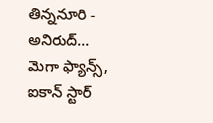తిన్ననూరి - అనిరుద్…
మెగా ఫ్యాన్స్, ఐకాన్ స్టార్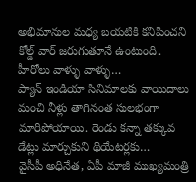అభిమానుల మధ్య బయటికి కనిపించని కోల్డ్ వార్ జరుగుతూనే ఉంటుంది. హీరోలు వాళ్ళు వాళ్ళు…
ప్యాన్ ఇండియా సినిమాలకు వాయిదాలు మంచి నీళ్లు తాగినంత సులభంగా మారిపోయాయి. రెండు కన్నా తక్కువ డేట్లు మార్చుకుని థియేటర్లకు…
వైసీపీ అధినేత, ఏపీ మాజీ ముఖ్యమంత్రి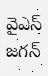వైఎస్ జగన్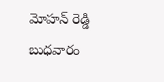మోహన్ రెడ్డి బుధవారం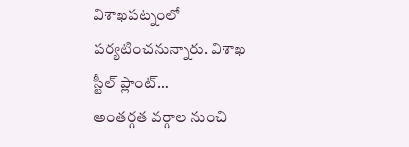విశాఖపట్నంలో పర్యటించనున్నారు. విశాఖ స్టీల్ ప్లాంట్…
అంతర్గత వర్గాల నుంచి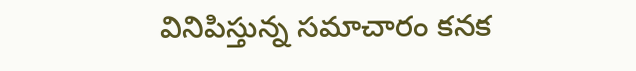వినిపిస్తున్న సమాచారం కనక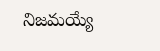నిజమయ్యే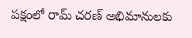పక్షంలో రామ్ చరణ్ అభిమానులకు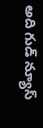అది గుడ్ న్యూస్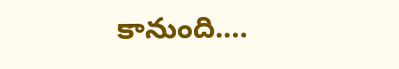కానుంది.…